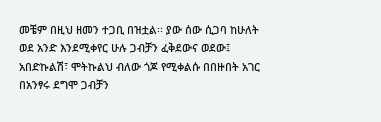መቼም በዚህ ዘመን ተጋቢ በዝቷል፡፡ ያው ሰው ሲጋባ ከሁለት ወደ አንድ እንደሚቀየር ሁሉ ጋብቻን ፈቅደውና ወደው፤ አበድኩልሽ፣ ሞትኩልህ ብለው ጎጆ የሚቀልሱ በበዙበት አገር በአንፃሩ ደግሞ ጋብቻን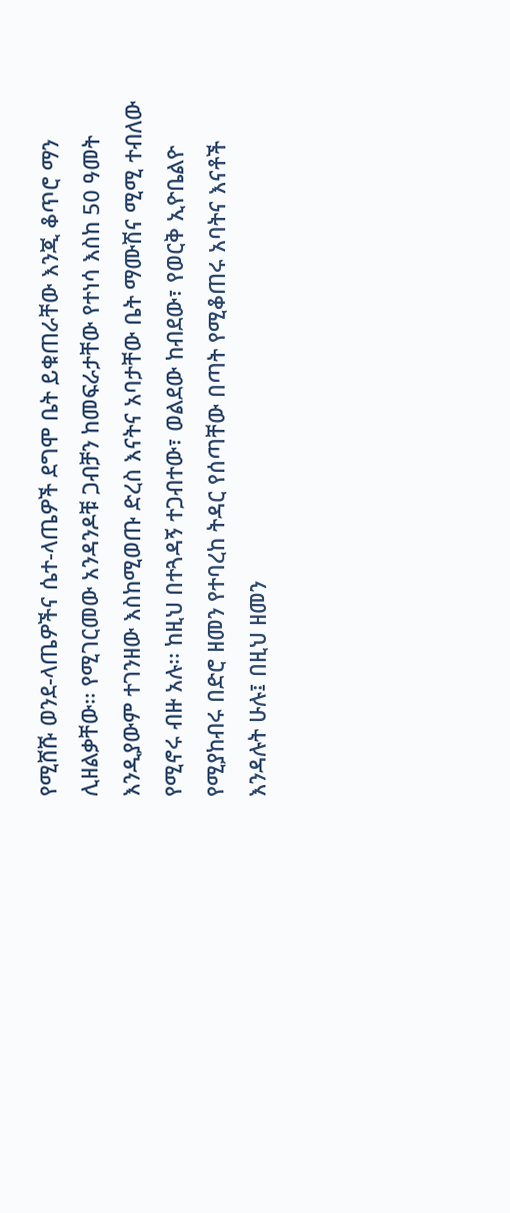የሚሸሹ ወንደ-ላጤዎችና ሴተ-ላጤዎች ደግሞ ቤት ይቁጠራቸው እንጂ ቆጥሮ ማን ሊዘልቃቸው፡፡ የሚገርመው አንዳንዶቹ ጋብቻን ከመፍራታቸው የተነሳ እስከ 50 ዓመት እንዲያውም ተገንዘው እስከሚወጡ ድረስ እናትና አባታቸው ቤት ማሙሽና ሚሚ ተብለው የሚኖሩ ብዙ አሉ፡፡ ከዚህ በተጓዳኝ ተጋብተው፣ ወልደው ከብደው፣ የወርቅ ኢዮቤልዮ የሚያከብሩ በድሮ ዘመን የተባረከ ትዳር የሰጣቸው በጣት የሚቆጠሩ አባትና እናቶች እንዳሉት ሁሉ፤ በዚህ ዘመን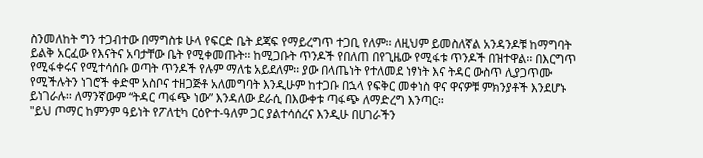ስንመለከት ግን ተጋብተው በማግስቱ ሁላ የፍርድ ቤት ደጃፍ የማይረግጥ ተጋቢ የለም፡፡ ለዚህም ይመስለኛል አንዳንዶቹ ከማግባት ይልቅ አርፈው የእናትና አባታቸው ቤት የሚቀመጡት፡፡ ከሚጋቡት ጥንዶች የበለጠ በየጊዜው የሚፋቱ ጥንዶች በዝተዋል፡፡ በእርግጥ የሚፋቀሩና የሚተሳሰቡ ወጣት ጥንዶች የሉም ማለቴ አይደለም፡፡ ያው በላጤነት የተለመደ ነፃነት እና ትዳር ውስጥ ሊያጋጥሙ የሚችሉትን ነገሮች ቀድሞ አስቦና ተዘጋጅቶ አለመግባት እንዲሁም ከተጋቡ በኋላ የፍቅር መቀነስ ዋና ዋናዎቹ ምክንያቶች እንደሆኑ ይነገራሉ፡፡ ለማንኛውም “ትዳር ጣፋጭ ነው” እንዳለው ደራሲ በእውቀቱ ጣፋጭ ለማድረግ እንጣር፡፡
"ይህ ጦማር ከምንም ዓይነት የፖለቲካ ርዕዮተ-ዓለም ጋር ያልተሳሰረና እንዲሁ በሀገራችን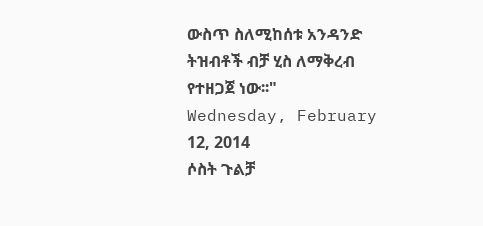ውስጥ ስለሚከሰቱ አንዳንድ ትዝብቶች ብቻ ሂስ ለማቅረብ የተዘጋጀ ነው፡፡"
Wednesday, February 12, 2014
ሶስት ጉልቻ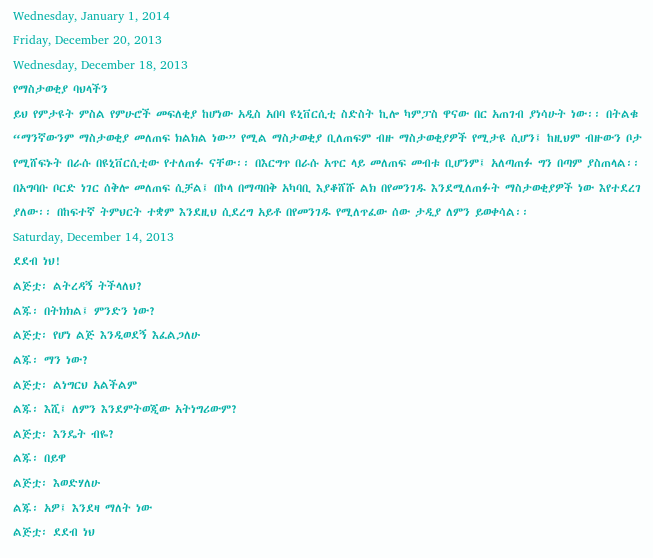Wednesday, January 1, 2014
Friday, December 20, 2013
Wednesday, December 18, 2013
የማስታወቂያ ባህላችን
ይህ የምታዩት ምስል የምሁሮች መፍለቂያ ከሆነው አዲስ አበባ ዩኒቨርሲቲ ስድስት ኪሎ ካምፓስ ዋናው በር አጠገብ ያነሳሁት ነው፡፡ በትልቁ “ማንኛውንም ማስታወቂያ መለጠፍ ክልክል ነው” የሚል ማስታወቂያ ቢለጠፍም ብዙ ማስታወቂያዎች የሚታዩ ሲሆን፤ ከዚህም ብዙውን ቦታ የሚሸፍኑት በራሱ በዩኒቨርሲቲው የተለጠፉ ናቸው፡፡ በእርግጥ በራሱ አጥር ላይ መለጠፍ መብቱ ቢሆንም፤ አለጣጠፉ ግን በጣም ያስጠላል፡፡ በአግባቡ ቦርድ ነገር ሰቅሎ መለጠፍ ሲቻል፤ በኮላ በማጣበቅ አካባቢ እያቆሸሹ ልክ በየመንገዱ እንደሚለጠፉት ማስታወቂያዎች ነው እየተደረገ ያለው፡፡ በከፍተኛ ትምህርት ተቋም እንደዚህ ሲደረግ አይቶ በየመንገዱ የሚለጥፈው ሰው ታዲያ ለምን ይወቀሳል፡፡
Saturday, December 14, 2013
ደደብ ነህ!
ልጅቷ፡ ልትረዳኝ ትችላለህ?
ልጁ፡ በትክክል፤ ምንድን ነው?
ልጅቷ፡ የሆነ ልጅ እንዲወደኝ እፈልጋለሁ
ልጁ፡ ማን ነው?
ልጅቷ፡ ልነግርህ አልችልም
ልጁ፡ እሺ፤ ለምን እንደምትወጂው አትነግሪውም?
ልጅቷ፡ እንዴት ብዬ?
ልጁ፡ በይዋ
ልጅቷ፡ እወድሃለሁ
ልጁ፡ አዎ፤ እንደዛ ማለት ነው
ልጅቷ፡ ደደብ ነህ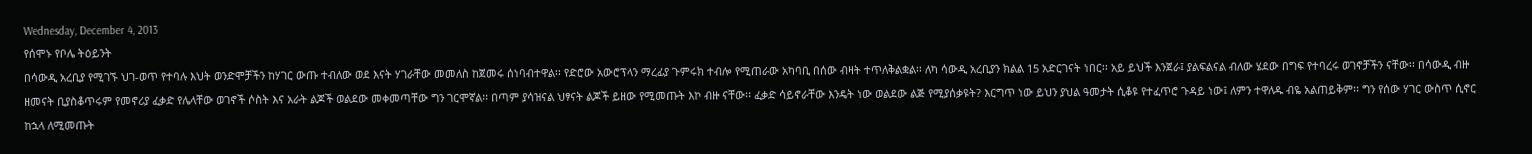Wednesday, December 4, 2013
የሰሞኑ የቦሌ ትዕይንት
በሳውዲ አረቢያ የሚገኙ ህገ-ወጥ የተባሉ እህት ወንድሞቻችን ከሃገር ውጡ ተብለው ወደ እናት ሃገራቸው መመለስ ከጀመሩ ሰነባብተዋል፡፡ የድሮው አውሮፕላን ማረፊያ ጉምሩክ ተብሎ የሚጠራው አካባቢ በሰው ብዛት ተጥለቅልቋል፡፡ ለካ ሳውዲ አረቢያን ክልል 15 አድርገናት ነበር፡፡ አይ ይህች እንጀራ፤ ያልፍልናል ብለው ሄደው በግፍ የተባረሩ ወገኖቻችን ናቸው፡፡ በሳውዲ ብዙ ዘመናት ቢያስቆጥሩም የመኖሪያ ፈቃድ የሌላቸው ወገኖች ሶስት እና አራት ልጆች ወልደው መቀመጣቸው ግን ገርሞኛል፡፡ በጣም ያሳዝናል ህፃናት ልጆች ይዘው የሚመጡት እኮ ብዙ ናቸው፡፡ ፈቃድ ሳይኖራቸው እንዴት ነው ወልደው ልጅ የሚያሰቃዩት? እርግጥ ነው ይህን ያህል ዓመታት ሲቆዩ የተፈጥሮ ጉዳይ ነው፤ ለምን ተዋለዱ ብዬ አልጠይቅም፡፡ ግን የሰው ሃገር ውስጥ ሲኖር ከኋላ ለሚመጡት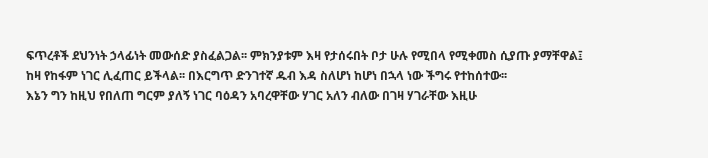ፍጥረቶች ደህንነት ኃላፊነት መውሰድ ያስፈልጋል፡፡ ምክንያቱም እዛ የታሰሩበት ቦታ ሁሉ የሚበላ የሚቀመስ ሲያጡ ያማቸዋል፤ ከዛ የከፋም ነገር ሊፈጠር ይችላል፡፡ በእርግጥ ድንገተኛ ዱብ እዳ ስለሆነ ከሆነ በኋላ ነው ችግሩ የተከሰተው፡፡
እኔን ግን ከዚህ የበለጠ ግርም ያለኝ ነገር ባዕዳን አባረዋቸው ሃገር አለን ብለው በገዛ ሃገራቸው እዚሁ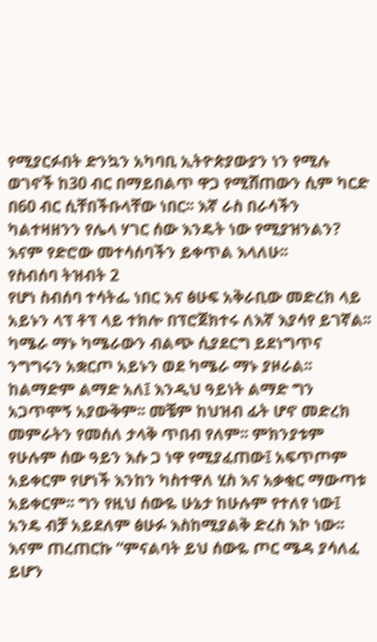የሚያርፉበት ድንኳን አካባቢ ኢትዮጵያውያን ነን የሚሉ ወገኖች ከ30 ብር በማይበልጥ ዋጋ የሚሸጠውን ሲም ካርድ በ60 ብር ሲቸበችቡላቸው ነበር፡፡ እኛ ራስ በራሳችን ካልተዛዘንን የሌላ ሃገር ሰው እንዴት ነው የሚያዝንልን? እናም የድሮው መተሳሰባችን ይቀጥል እላለሁ፡፡
የስብሰባ ትዝብት 2
የሆነ ስብሰባ ተሳትፌ ነበር እና ፅሁፍ አቅራቢው መድረክ ላይ አይኑን ላፕ ቶፕ ላይ ተክሎ በፕሮጀክተሩ ለእኛ እያሳየ ይገኛል፡፡ ካሜራ ማኑ ካሜራውን ብልጭ ሲያደርግ ይደነግጥና ንግግሩን አቋርጦ አይኑን ወደ ካሜራ ማኑ ያዞራል፡፡ ከልማድም ልማድ አለ፤ እንዲህ ዓይነት ልማድ ግን አጋጥሞኝ አያውቅም፡፡ መቼም ከህዝብ ፊት ሆኖ መድረክ መምራትን የመሰለ ታላቅ ጥበብ የለም፡፡ ምክንያቱም የሁሉም ሰው ዓይን እሱ ጋ ነዋ የሚያፈጠው፤ አፍጥጦም አይቀርም የሆነች እንከን ካስተዋለ ሂስ እና አቃቂር ማውጣቱ አይቀርም፡፡ ግን የዚህ ሰውዬ ሁኔታ ከሁሉም የተለየ ነው፤ አንዴ ብቻ አይደለም ፅሁፉ እስከሚያልቅ ድረስ እኮ ነው፡፡ እናም ጠረጠርኩ “ምናልባት ይህ ሰውዬ ጦር ሜዳ ያሳለፈ ይሆን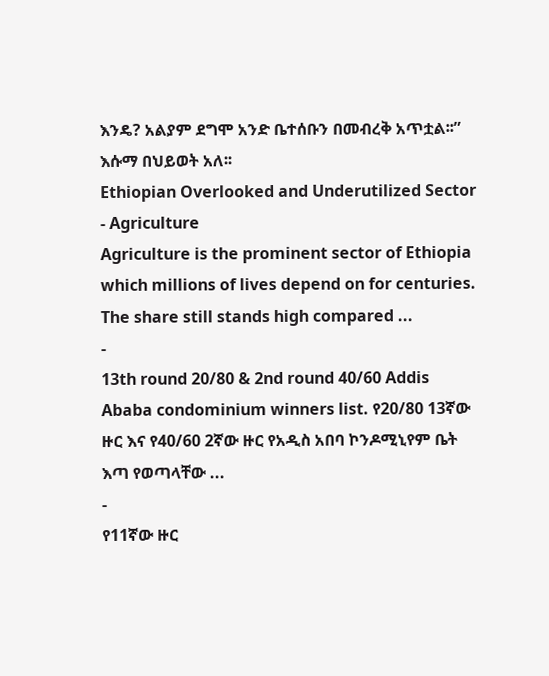እንዴ? አልያም ደግሞ አንድ ቤተሰቡን በመብረቅ አጥቷል፡፡” እሱማ በህይወት አለ፡፡
Ethiopian Overlooked and Underutilized Sector - Agriculture
Agriculture is the prominent sector of Ethiopia which millions of lives depend on for centuries. The share still stands high compared ...
-
13th round 20/80 & 2nd round 40/60 Addis Ababa condominium winners list. የ20/80 13ኛው ዙር እና የ40/60 2ኛው ዙር የአዲስ አበባ ኮንዶሚኒየም ቤት እጣ የወጣላቸው ...
-
የ11ኛው ዙር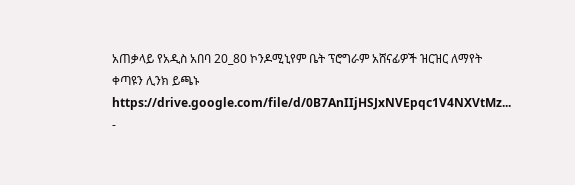አጠቃላይ የአዲስ አበባ 20_80 ኮንዶሚኒየም ቤት ፕሮግራም አሸናፊዎች ዝርዝር ለማየት ቀጣዩን ሊንክ ይጫኑ https://drive.google.com/file/d/0B7AnIIjHSJxNVEpqc1V4NXVtMz...
-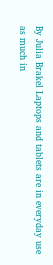By Julia Brakel Laptops and tablets are in everyday use as much in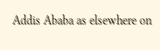Addis Ababa as elsewhere on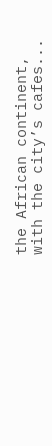the African continent, with the city’s cafes...